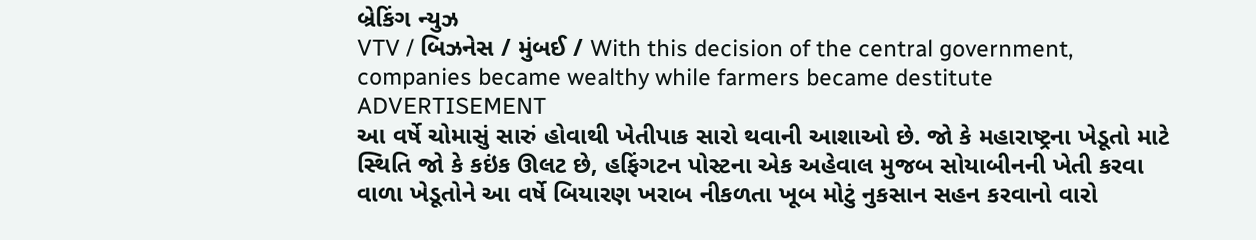બ્રેકિંગ ન્યુઝ
VTV / બિઝનેસ / મુંબઈ / With this decision of the central government, companies became wealthy while farmers became destitute
ADVERTISEMENT
આ વર્ષે ચોમાસું સારું હોવાથી ખેતીપાક સારો થવાની આશાઓ છે. જો કે મહારાષ્ટ્રના ખેડૂતો માટે સ્થિતિ જો કે કઇંક ઊલટ છે, હફિંગટન પોસ્ટના એક અહેવાલ મુજબ સોયાબીનની ખેતી કરવા વાળા ખેડૂતોને આ વર્ષે બિયારણ ખરાબ નીકળતા ખૂબ મોટું નુકસાન સહન કરવાનો વારો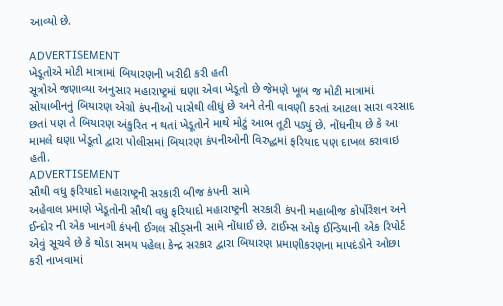આવ્યો છે.

ADVERTISEMENT
ખેડૂતોએ મોટી માત્રામાં બિયારણની ખરીદી કરી હતી
સૂત્રોએ જણાવ્યા અનુસાર મહારાષ્ટ્રમાં ઘણા એવા ખેડૂતો છે જેમણે ખૂબ જ મોટી માત્રામાં સોયાબીનનું બિયારણ એગ્રો કંપનીઓ પાસેથી લીધું છે અને તેની વાવણી કરતાં આટલા સારા વરસાદ છતાં પણ તે બિયારણ અંકુરિત ન થતાં ખેડૂતોને માથે મોટું આભ તૂટી પડ્યું છે. નોંધનીય છે કે આ મામલે ઘણા ખેડૂતો દ્વારા પોલીસમાં બિયારણ કંપનીઓની વિરુદ્ધમાં ફરિયાદ પણ દાખલ કરાવાઇ હતી.
ADVERTISEMENT
સૌથી વધુ ફરિયાદો મહારાષ્ટ્રની સરકારી બીજ કંપની સામે
અહેવાલ પ્રમાણે ખેડૂતોની સૌથી વધુ ફરિયાદો મહારાષ્ટ્રની સરકારી કંપની મહાબીજ કોર્પોરેશન અને ઈન્દોર ની એક ખાનગી કંપની ઈગલ સીડ્સની સામે નોંધાઈ છે. ટાઈમ્સ ઓફ ઈન્ડિયાની એક રિપોર્ટ એવું સૂચવે છે કે થોડા સમય પહેલા કેન્દ્ર સરકાર દ્વારા બિયારણ પ્રમાણીકરણના માપદંડોને ઓછા કરી નાખવામાં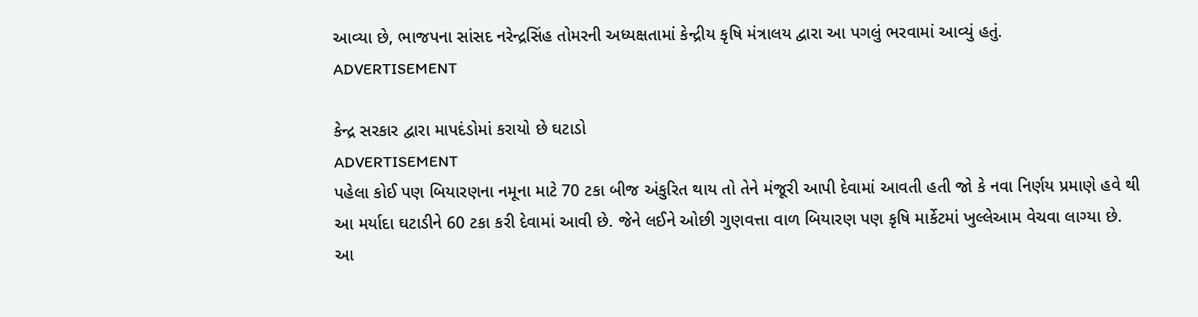આવ્યા છે, ભાજપના સાંસદ નરેન્દ્રસિંહ તોમરની અધ્યક્ષતામાં કેન્દ્રીય કૃષિ મંત્રાલય દ્વારા આ પગલું ભરવામાં આવ્યું હતું.
ADVERTISEMENT

કેન્દ્ર સરકાર દ્વારા માપદંડોમાં કરાયો છે ઘટાડો
ADVERTISEMENT
પહેલા કોઈ પણ બિયારણના નમૂના માટે 70 ટકા બીજ અંકુરિત થાય તો તેને મંજૂરી આપી દેવામાં આવતી હતી જો કે નવા નિર્ણય પ્રમાણે હવે થી આ મર્યાદા ઘટાડીને 60 ટકા કરી દેવામાં આવી છે. જેને લઈને ઓછી ગુણવત્તા વાળ બિયારણ પણ કૃષિ માર્કેટમાં ખુલ્લેઆમ વેચવા લાગ્યા છે.
આ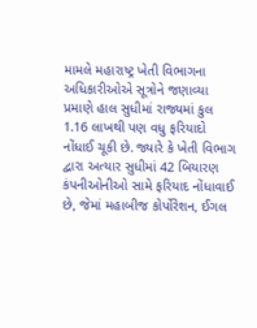મામલે મહારાષ્ટ્ર ખેતી વિભાગના અધિકારીઓએ સૂત્રોને જણાવ્યા પ્રમાણે હાલ સુધીમાં રાજ્યમાં કુલ 1.16 લાખથી પણ વધુ ફરિયાદો નોંધાઈ ચૂકી છે. જ્યારે કે ખેતી વિભાગ દ્વારા અત્યાર સુધીમાં 42 બિયારણ કંપનીઓનીઓ સામે ફરિયાદ નોંધાવાઈ છે, જેમાં મહાબીજ કોર્પોરેશન, ઈગલ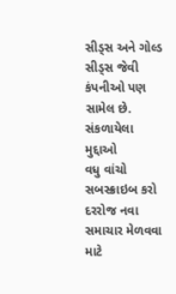સીડ્સ અને ગોલ્ડ સીડ્સ જેવી કંપનીઓ પણ સામેલ છે.
સંકળાયેલા મુદ્દાઓ
વધુ વાંચો
સબસ્ક્રાઇબ કરો
દરરોજ નવા સમાચાર મેળવવા માટે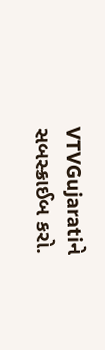VTVGujaratiને સબસ્ક્રાઈબ કરો.